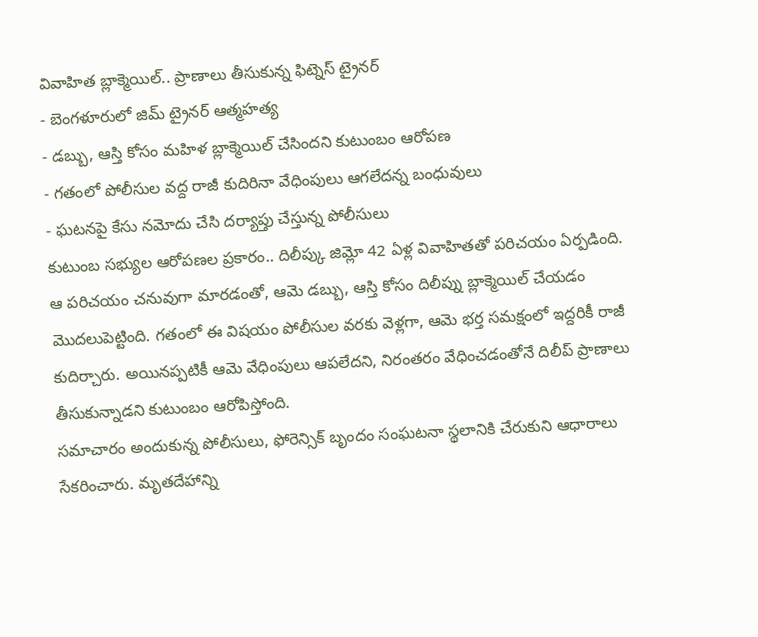వివాహిత బ్లాక్మెయిల్.. ప్రాణాలు తీసుకున్న ఫిట్నెస్ ట్రైనర్
- బెంగళూరులో జిమ్ ట్రైనర్ ఆత్మహత్య
- డబ్బు, ఆస్తి కోసం మహిళ బ్లాక్మెయిల్ చేసిందని కుటుంబం ఆరోపణ
- గతంలో పోలీసుల వద్ద రాజీ కుదిరినా వేధింపులు ఆగలేదన్న బంధువులు
- ఘటనపై కేసు నమోదు చేసి దర్యాప్తు చేస్తున్న పోలీసులు
కుటుంబ సభ్యుల ఆరోపణల ప్రకారం.. దిలీప్కు జిమ్లో 42 ఏళ్ల వివాహితతో పరిచయం ఏర్పడింది. ఆ పరిచయం చనువుగా మారడంతో, ఆమె డబ్బు, ఆస్తి కోసం దిలీప్ను బ్లాక్మెయిల్ చేయడం మొదలుపెట్టింది. గతంలో ఈ విషయం పోలీసుల వరకు వెళ్లగా, ఆమె భర్త సమక్షంలో ఇద్దరికీ రాజీ కుదిర్చారు. అయినప్పటికీ ఆమె వేధింపులు ఆపలేదని, నిరంతరం వేధించడంతోనే దిలీప్ ప్రాణాలు తీసుకున్నాడని కుటుంబం ఆరోపిస్తోంది.
సమాచారం అందుకున్న పోలీసులు, ఫోరెన్సిక్ బృందం సంఘటనా స్థలానికి చేరుకుని ఆధారాలు సేకరించారు. మృతదేహాన్ని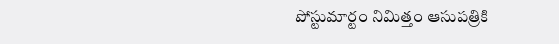పోస్టుమార్టం నిమిత్తం ఆసుపత్రికి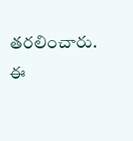తరలించారు. ఈ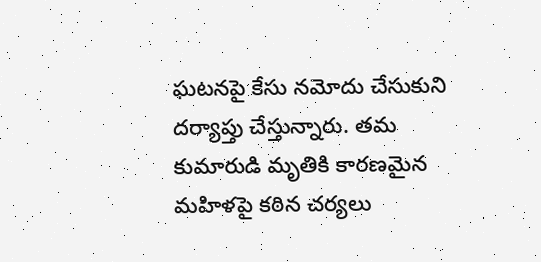ఘటనపై కేసు నమోదు చేసుకుని దర్యాప్తు చేస్తున్నారు. తమ కుమారుడి మృతికి కారణమైన మహిళపై కఠిన చర్యలు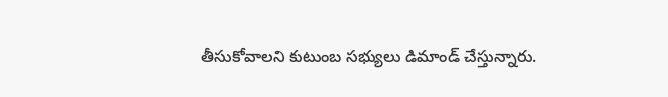తీసుకోవాలని కుటుంబ సభ్యులు డిమాండ్ చేస్తున్నారు.